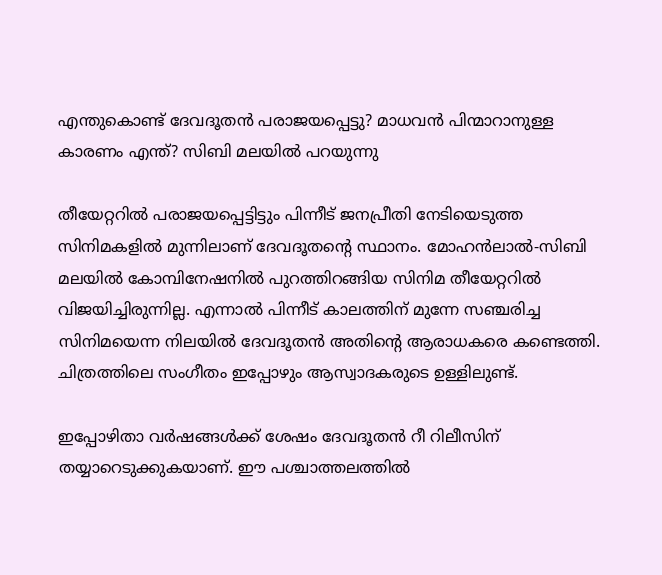എന്തുകൊണ്ട് ദേവദൂതന്‍ പരാജയപ്പെട്ടു? മാധവന്‍ പിന്മാറാനുള്ള കാരണം എന്ത്? സിബി മലയില്‍ പറയുന്നു

തീയേറ്ററില്‍ പരാജയപ്പെട്ടിട്ടും പിന്നീട് ജനപ്രീതി നേടിയെടുത്ത സിനിമകളില്‍ മുന്നിലാണ് ദേവദൂതന്റെ സ്ഥാനം. മോഹന്‍ലാല്‍-സിബി മലയില്‍ കോമ്പിനേഷനില്‍ പുറത്തിറങ്ങിയ സിനിമ തീയേറ്ററില്‍ വിജയിച്ചിരുന്നില്ല. എന്നാല്‍ പിന്നീട് കാലത്തിന് മുന്നേ സഞ്ചരിച്ച സിനിമയെന്ന നിലയില്‍ ദേവദൂതന്‍ അതിന്റെ ആരാധകരെ കണ്ടെത്തി. ചിത്രത്തിലെ സംഗീതം ഇപ്പോഴും ആസ്വാദകരുടെ ഉള്ളിലുണ്ട്.

ഇപ്പോഴിതാ വര്‍ഷങ്ങള്‍ക്ക് ശേഷം ദേവദൂതന്‍ റീ റിലീസിന് തയ്യാറെടുക്കുകയാണ്. ഈ പശ്ചാത്തലത്തില്‍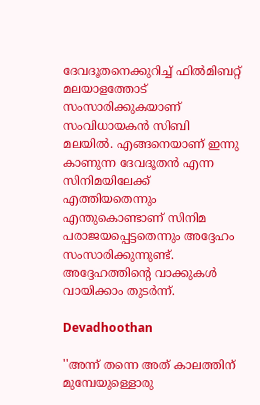ദേവദൂതനെക്കുറിച്ച് ഫില്‍മിബറ്റ് മലയാളത്തോട് സംസാരിക്കുകയാണ് സംവിധായകന്‍ സിബി മലയില്‍. എങ്ങനെയാണ് ഇന്നു കാണുന്ന ദേവദൂതന്‍ എന്ന സിനിമയിലേക്ക് എത്തിയതെന്നും എന്തുകൊണ്ടാണ് സിനിമ പരാജയപ്പെട്ടതെന്നും അദ്ദേഹം സംസാരിക്കുന്നുണ്ട്. അദ്ദേഹത്തിന്റെ വാക്കുകള്‍ വായിക്കാം തുടര്‍ന്ന്.

Devadhoothan

''അന്ന് തന്നെ അത് കാലത്തിന് മുമ്പേയുള്ളൊരു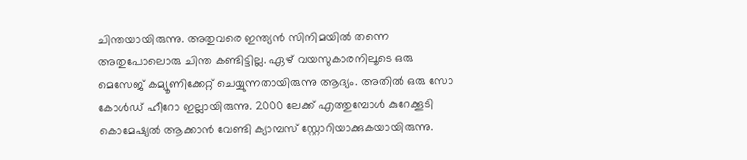ചിന്തയായിരുന്നു. അതുവരെ ഇന്ത്യന്‍ സിനിമയില്‍ തന്നെ അതുപോലൊരു ചിന്ത കണ്ടിട്ടില്ല. ഏഴ് വയസുകാരനിലൂടെ ഒരു മെസേജ് കമ്യൂണിക്കേറ്റ് ചെയ്യുന്നതായിരുന്നു ആദ്യം. അതില്‍ ഒരു സോ കോള്‍ഡ് ഹീറോ ഇല്ലായിരുന്നു. 2000 ലേക്ക് എത്തുമ്പോള്‍ കുറേക്കൂടി കൊമേഷ്യല്‍ ആക്കാന്‍ വേണ്ടി ക്യാമ്പസ് സ്റ്റോറിയാക്കുകയായിരുന്നു.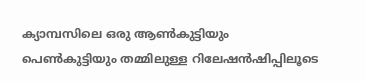ക്യാമ്പസിലെ ഒരു ആണ്‍കുട്ടിയും പെണ്‍കുട്ടിയും തമ്മിലുള്ള റിലേഷന്‍ഷിപ്പിലൂടെ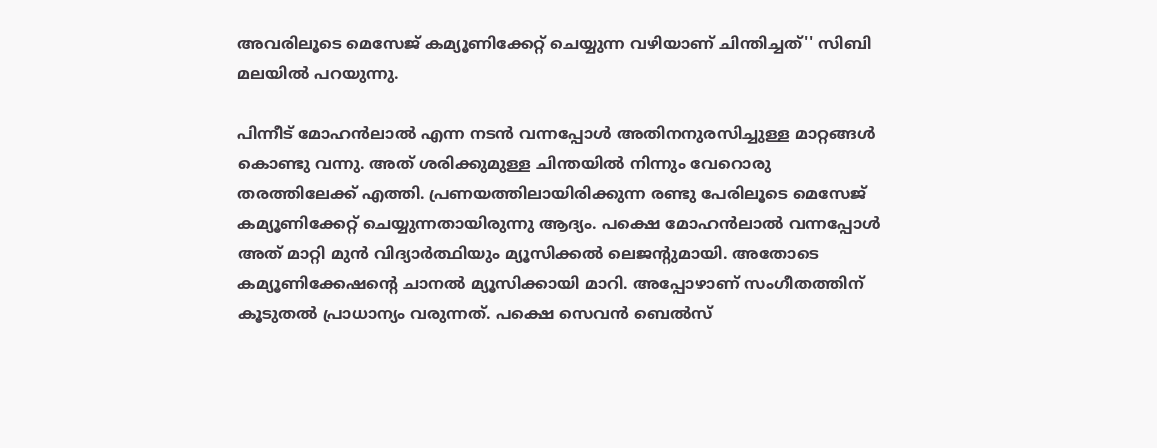അവരിലൂടെ മെസേജ് കമ്യൂണിക്കേറ്റ് ചെയ്യുന്ന വഴിയാണ് ചിന്തിച്ചത്'' സിബി മലയില്‍ പറയുന്നു.

പിന്നീട് മോഹന്‍ലാല്‍ എന്ന നടന്‍ വന്നപ്പോള്‍ അതിനനുരസിച്ചുള്ള മാറ്റങ്ങള്‍ കൊണ്ടു വന്നു. അത് ശരിക്കുമുള്ള ചിന്തയില്‍ നിന്നും വേറൊരു തരത്തിലേക്ക് എത്തി. പ്രണയത്തിലായിരിക്കുന്ന രണ്ടു പേരിലൂടെ മെസേജ് കമ്യൂണിക്കേറ്റ് ചെയ്യുന്നതായിരുന്നു ആദ്യം. പക്ഷെ മോഹന്‍ലാല്‍ വന്നപ്പോള്‍ അത് മാറ്റി മുന്‍ വിദ്യാര്‍ത്ഥിയും മ്യൂസിക്കല്‍ ലെജന്റുമായി. അതോടെ കമ്യൂണിക്കേഷന്റെ ചാനല്‍ മ്യൂസിക്കായി മാറി. അപ്പോഴാണ് സംഗീതത്തിന് കൂടുതല്‍ പ്രാധാന്യം വരുന്നത്. പക്ഷെ സെവന്‍ ബെല്‍സ്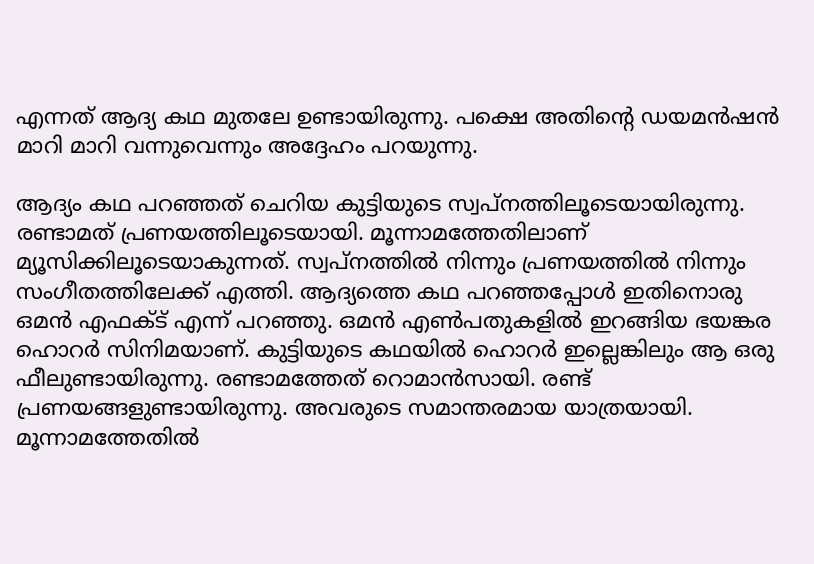എന്നത് ആദ്യ കഥ മുതലേ ഉണ്ടായിരുന്നു. പക്ഷെ അതിന്റെ ഡയമന്‍ഷന്‍ മാറി മാറി വന്നുവെന്നും അദ്ദേഹം പറയുന്നു.

ആദ്യം കഥ പറഞ്ഞത് ചെറിയ കുട്ടിയുടെ സ്വപ്‌നത്തിലൂടെയായിരുന്നു. രണ്ടാമത് പ്രണയത്തിലൂടെയായി. മൂന്നാമത്തേതിലാണ് മ്യൂസിക്കിലൂടെയാകുന്നത്. സ്വപ്‌നത്തില്‍ നിന്നും പ്രണയത്തില്‍ നിന്നും സംഗീതത്തിലേക്ക് എത്തി. ആദ്യത്തെ കഥ പറഞ്ഞപ്പോള്‍ ഇതിനൊരു ഒമന്‍ എഫക്ട് എന്ന് പറഞ്ഞു. ഒമന്‍ എണ്‍പതുകളില്‍ ഇറങ്ങിയ ഭയങ്കര ഹൊറര്‍ സിനിമയാണ്. കുട്ടിയുടെ കഥയില്‍ ഹൊറര്‍ ഇല്ലെങ്കിലും ആ ഒരു ഫീലുണ്ടായിരുന്നു. രണ്ടാമത്തേത് റൊമാന്‍സായി. രണ്ട് പ്രണയങ്ങളുണ്ടായിരുന്നു. അവരുടെ സമാന്തരമായ യാത്രയായി. മൂന്നാമത്തേതില്‍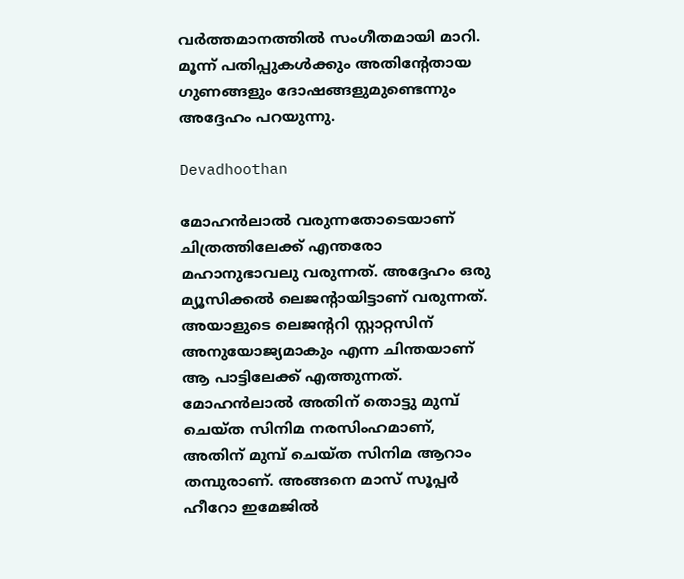വര്‍ത്തമാനത്തില്‍ സംഗീതമായി മാറി. മൂന്ന് പതിപ്പുകള്‍ക്കും അതിന്റേതായ ഗുണങ്ങളും ദോഷങ്ങളുമുണ്ടെന്നും അദ്ദേഹം പറയുന്നു.

Devadhoothan

മോഹന്‍ലാല്‍ വരുന്നതോടെയാണ് ചിത്രത്തിലേക്ക് എന്തരോ മഹാനുഭാവലു വരുന്നത്. അദ്ദേഹം ഒരു മ്യൂസിക്കല്‍ ലെജന്റായിട്ടാണ് വരുന്നത്. അയാളുടെ ലെജന്ററി സ്റ്റാറ്റസിന് അനുയോജ്യമാകും എന്ന ചിന്തയാണ് ആ പാട്ടിലേക്ക് എത്തുന്നത്. മോഹന്‍ലാല്‍ അതിന് തൊട്ടു മുമ്പ് ചെയ്ത സിനിമ നരസിംഹമാണ്, അതിന് മുമ്പ് ചെയ്ത സിനിമ ആറാം തമ്പുരാണ്. അങ്ങനെ മാസ് സൂപ്പര്‍ ഹീറോ ഇമേജില്‍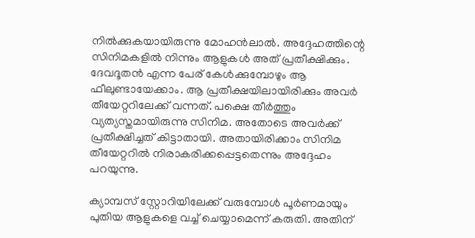നില്‍ക്കുകയായിരുന്നു മോഹന്‍ലാല്‍. അദ്ദേഹത്തിന്റെ സിനിമകളില്‍ നിന്നും ആളുകള്‍ അത് പ്രതീക്ഷിക്കും. ദേവദൂതന്‍ എന്ന പേര് കേള്‍ക്കുമ്പോഴും ആ ഫീലുണ്ടായേക്കാം. ആ പ്രതീക്ഷയിലായിരിക്കും അവര്‍ തീയേറ്ററിലേക്ക് വന്നത്. പക്ഷെ തീര്‍ത്തും വ്യത്യസ്തമായിരുന്നു സിനിമ. അതോടെ അവര്‍ക്ക് പ്രതീക്ഷിച്ചത് കിട്ടാതായി. അതായിരിക്കാം സിനിമ തീയേറ്ററില്‍ നിരാകരിക്കപ്പെട്ടതെന്നും അദ്ദേഹം പറയുന്നു.

ക്യാമ്പസ് സ്റ്റോറിയിലേക്ക് വരുമ്പോള്‍ പൂര്‍ണമായും പുതിയ ആളുകളെ വച്ച് ചെയ്യാമെന്ന് കരുതി. അതിന്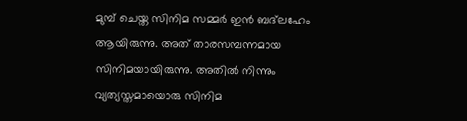മുമ്പ് ചെയ്ത സിനിമ സമ്മര്‍ ഇന്‍ ബദ്‌ലഹേം ആയിരുന്നു. അത് താരസമ്പന്നമായ സിനിമയായിരുന്നു. അതില്‍ നിന്നും വ്യത്യസ്തമായൊരു സിനിമ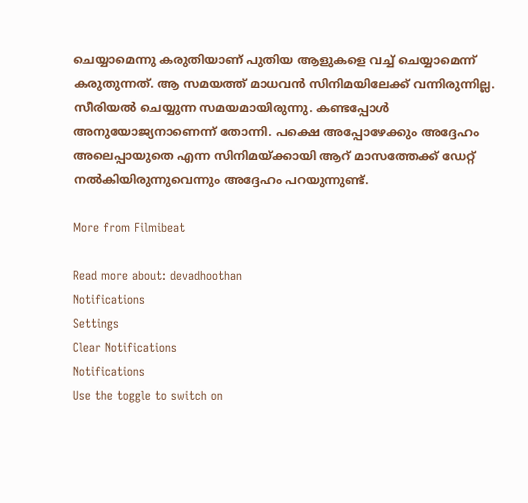ചെയ്യാമെന്നു കരുതിയാണ് പുതിയ ആളുകളെ വച്ച് ചെയ്യാമെന്ന് കരുതുന്നത്. ആ സമയത്ത് മാധവന്‍ സിനിമയിലേക്ക് വന്നിരുന്നില്ല. സീരിയല്‍ ചെയ്യുന്ന സമയമായിരുന്നു. കണ്ടപ്പോള്‍ അനുയോജ്യനാണെന്ന് തോന്നി. പക്ഷെ അപ്പോഴേക്കും അദ്ദേഹം അലെപ്പായുതെ എന്ന സിനിമയ്ക്കായി ആറ് മാസത്തേക്ക് ഡേറ്റ് നല്‍കിയിരുന്നുവെന്നും അദ്ദേഹം പറയുന്നുണ്ട്.

More from Filmibeat

Read more about: devadhoothan
Notifications
Settings
Clear Notifications
Notifications
Use the toggle to switch on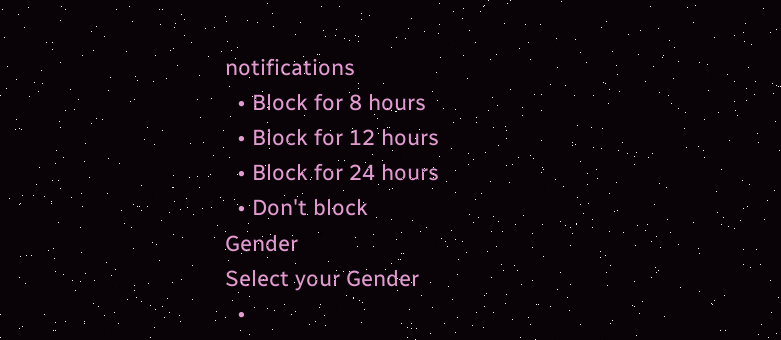notifications
  • Block for 8 hours
  • Block for 12 hours
  • Block for 24 hours
  • Don't block
Gender
Select your Gender
  •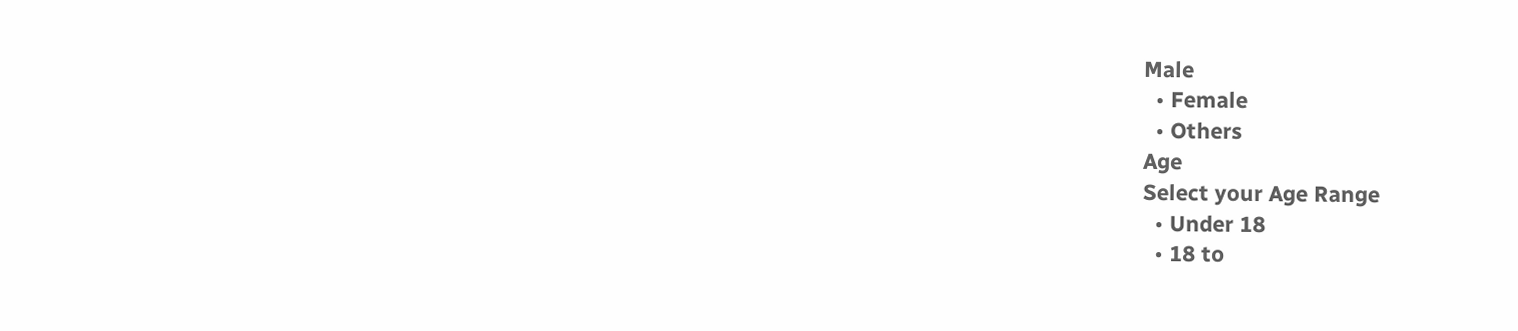Male
  • Female
  • Others
Age
Select your Age Range
  • Under 18
  • 18 to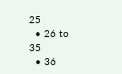25
  • 26 to 35
  • 36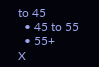to 45
  • 45 to 55
  • 55+
X